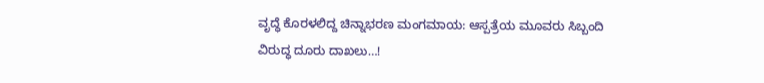ವೃದ್ಧೆ ಕೊರಳಲಿದ್ದ ಚಿನ್ನಾಭರಣ ಮಂಗಮಾಯ: ಆಸ್ಪತ್ರೆಯ ಮೂವರು ಸಿಬ್ಬಂದಿ ವಿರುದ್ಧ ದೂರು ದಾಖಲು…!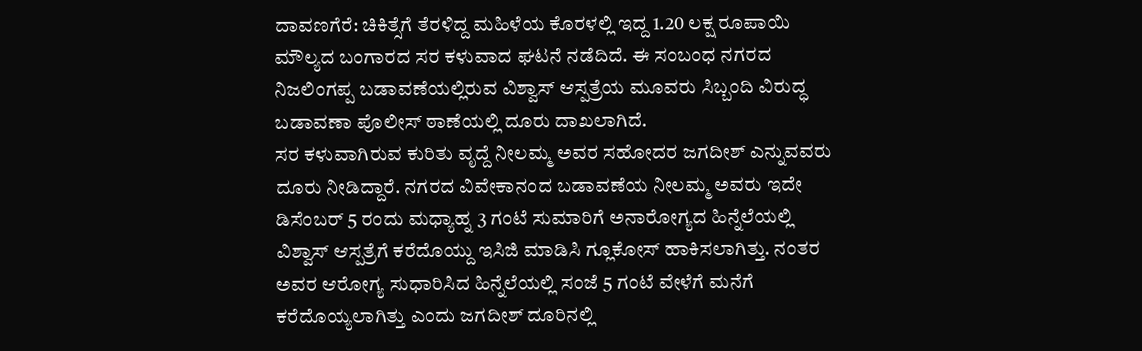ದಾವಣಗೆರೆ: ಚಿಕಿತ್ಸೆಗೆ ತೆರಳಿದ್ದ ಮಹಿಳೆಯ ಕೊರಳಲ್ಲಿ ಇದ್ದ 1.20 ಲಕ್ಷ ರೂಪಾಯಿ ಮೌಲ್ಯದ ಬಂಗಾರದ ಸರ ಕಳುವಾದ ಘಟನೆ ನಡೆದಿದೆ. ಈ ಸಂಬಂಧ ನಗರದ ನಿಜಲಿಂಗಪ್ಪ ಬಡಾವಣೆಯಲ್ಲಿರುವ ವಿಶ್ವಾಸ್ ಆಸ್ಪತ್ರೆಯ ಮೂವರು ಸಿಬ್ಬಂದಿ ವಿರುದ್ಧ ಬಡಾವಣಾ ಪೊಲೀಸ್ ಠಾಣೆಯಲ್ಲಿ ದೂರು ದಾಖಲಾಗಿದೆ.
ಸರ ಕಳುವಾಗಿರುವ ಕುರಿತು ವೃದ್ದೆ ನೀಲಮ್ಮ ಅವರ ಸಹೋದರ ಜಗದೀಶ್ ಎನ್ನುವವರು ದೂರು ನೀಡಿದ್ದಾರೆ. ನಗರದ ವಿವೇಕಾನಂದ ಬಡಾವಣೆಯ ನೀಲಮ್ಮ ಅವರು ಇದೇ ಡಿಸೆಂಬರ್ 5 ರಂದು ಮಧ್ಯಾಹ್ನ 3 ಗಂಟೆ ಸುಮಾರಿಗೆ ಅನಾರೋಗ್ಯದ ಹಿನ್ನೆಲೆಯಲ್ಲಿ ವಿಶ್ವಾಸ್ ಆಸ್ಪತ್ರೆಗೆ ಕರೆದೊಯ್ದು ಇಸಿಜಿ ಮಾಡಿಸಿ ಗ್ಲೂಕೋಸ್ ಹಾಕಿಸಲಾಗಿತ್ತು. ನಂತರ ಅವರ ಆರೋಗ್ಯ ಸುಧಾರಿಸಿದ ಹಿನ್ನೆಲೆಯಲ್ಲಿ ಸಂಜೆ 5 ಗಂಟೆ ವೇಳೆಗೆ ಮನೆಗೆ ಕರೆದೊಯ್ಯಲಾಗಿತ್ತು ಎಂದು ಜಗದೀಶ್ ದೂರಿನಲ್ಲಿ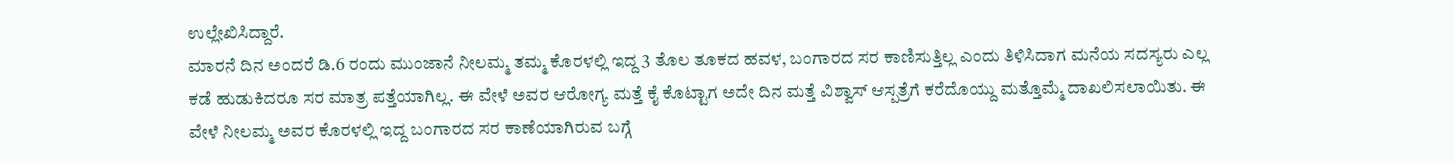ಉಲ್ಲೇಖಿಸಿದ್ದಾರೆ.
ಮಾರನೆ ದಿನ ಅಂದರೆ ಡಿ.6 ರಂದು ಮುಂಜಾನೆ ನೀಲಮ್ಮ ತಮ್ಮ ಕೊರಳಲ್ಲಿ ಇದ್ದ 3 ತೊಲ ತೂಕದ ಹವಳ, ಬಂಗಾರದ ಸರ ಕಾಣಿಸುತ್ತಿಲ್ಲ ಎಂದು ತಿಳಿಸಿದಾಗ ಮನೆಯ ಸದಸ್ಯರು ಎಲ್ಲ ಕಡೆ ಹುಡುಕಿದರೂ ಸರ ಮಾತ್ರ ಪತ್ತೆಯಾಗಿಲ್ಲ. ಈ ವೇಳೆ ಅವರ ಆರೋಗ್ಯ ಮತ್ತೆ ಕೈ ಕೊಟ್ಟಾಗ ಅದೇ ದಿನ ಮತ್ತೆ ವಿಶ್ವಾಸ್ ಆಸ್ಪತ್ರೆಗೆ ಕರೆದೊಯ್ದು ಮತ್ತೊಮ್ಮೆ ದಾಖಲಿಸಲಾಯಿತು. ಈ ವೇಳೆ ನೀಲಮ್ಮ ಅವರ ಕೊರಳಲ್ಲಿ ಇದ್ದ ಬಂಗಾರದ ಸರ ಕಾಣೆಯಾಗಿರುವ ಬಗ್ಗೆ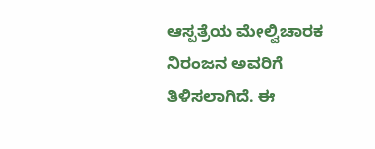ಆಸ್ಪತ್ರೆಯ ಮೇಲ್ವಿಚಾರಕ ನಿರಂಜನ ಅವರಿಗೆ ತಿಳಿಸಲಾಗಿದೆ. ಈ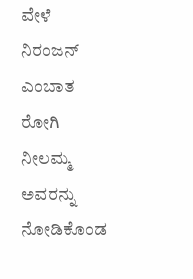ವೇಳೆ ನಿರಂಜನ್ ಎಂಬಾತ ರೋಗಿ ನೀಲಮ್ಮ ಅವರನ್ನು ನೋಡಿಕೊಂಡ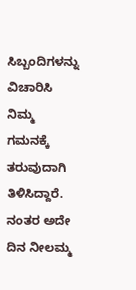ಸಿಬ್ಬಂದಿಗಳನ್ನು ವಿಚಾರಿಸಿ ನಿಮ್ಮ ಗಮನಕ್ಕೆ ತರುವುದಾಗಿ ತಿಳಿಸಿದ್ದಾರೆ.
ನಂತರ ಅದೇ ದಿನ ನೀಲಮ್ಮ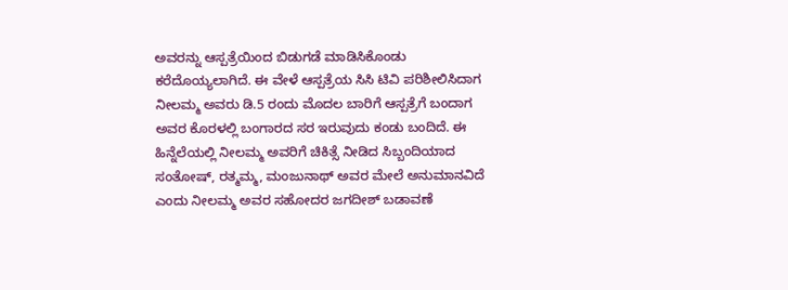ಅವರನ್ನು ಆಸ್ಪತ್ರೆಯಿಂದ ಬಿಡುಗಡೆ ಮಾಡಿಸಿಕೊಂಡು ಕರೆದೊಯ್ಯಲಾಗಿದೆ. ಈ ವೇಳೆ ಆಸ್ಪತ್ರೆಯ ಸಿಸಿ ಟಿವಿ ಪರಿಶೀಲಿಸಿದಾಗ ನೀಲಮ್ಮ ಅವರು ಡಿ.5 ರಂದು ಮೊದಲ ಬಾರಿಗೆ ಆಸ್ಪತ್ರೆಗೆ ಬಂದಾಗ ಅವರ ಕೊರಳಲ್ಲಿ ಬಂಗಾರದ ಸರ ಇರುವುದು ಕಂಡು ಬಂದಿದೆ. ಈ ಹಿನ್ನೆಲೆಯಲ್ಲಿ ನೀಲಮ್ಮ ಅವರಿಗೆ ಚಿಕಿತ್ಸೆ ನೀಡಿದ ಸಿಬ್ಬಂದಿಯಾದ ಸಂತೋಷ್, ರತ್ಮಮ್ಮ, ಮಂಜುನಾಥ್ ಅವರ ಮೇಲೆ ಅನುಮಾನವಿದೆ ಎಂದು ನೀಲಮ್ಮ ಅವರ ಸಹೋದರ ಜಗದೀಶ್ ಬಡಾವಣೆ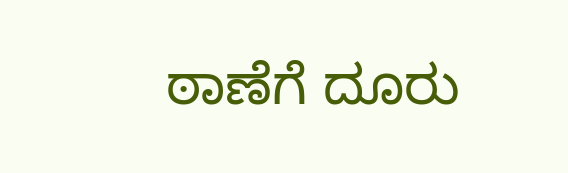ಠಾಣೆಗೆ ದೂರು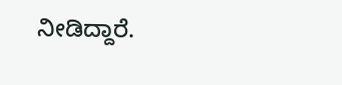ನೀಡಿದ್ದಾರೆ.